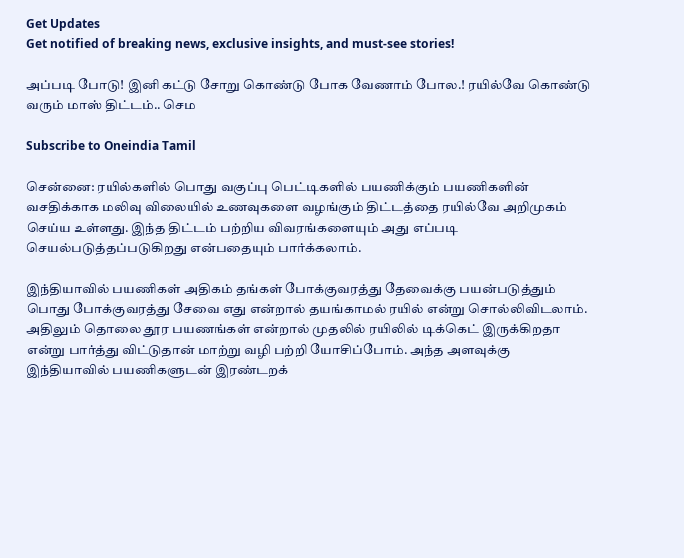Get Updates
Get notified of breaking news, exclusive insights, and must-see stories!

அப்படி போடு! இனி கட்டு சோறு கொண்டு போக வேணாம் போல.! ரயில்வே கொண்டு வரும் மாஸ் திட்டம்.. செம

Subscribe to Oneindia Tamil

சென்னை: ரயில்களில் பொது வகுப்பு பெட்டிகளில் பயணிக்கும் பயணிகளின் வசதிக்காக மலிவு விலையில் உணவுகளை வழங்கும் திட்டத்தை ரயில்வே அறிமுகம் செய்ய உள்ளது. இந்த திட்டம் பற்றிய விவரங்களையும் அது எப்படி செயல்படுத்தப்படுகிறது என்பதையும் பார்க்கலாம்.

இந்தியாவில் பயணிகள் அதிகம் தங்கள் போக்குவரத்து தேவைக்கு பயன்படுத்தும் பொது போக்குவரத்து சேவை எது என்றால் தயங்காமல் ரயில் என்று சொல்லிவிடலாம். அதிலும் தொலை தூர பயணங்கள் என்றால் முதலில் ரயிலில் டிக்கெட் இருக்கிறதா என்று பார்த்து விட்டுதான் மாற்று வழி பற்றி யோசிப்போம். அந்த அளவுக்கு இந்தியாவில் பயணிகளுடன் இரண்டறக்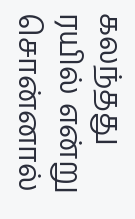கலந்தது ரயில் என்று சொன்னால்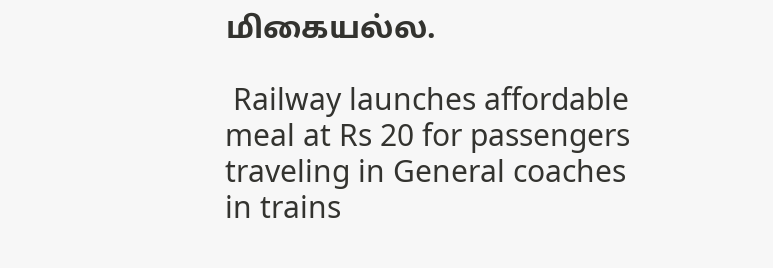மிகையல்ல.

 Railway launches affordable meal at Rs 20 for passengers traveling in General coaches in trains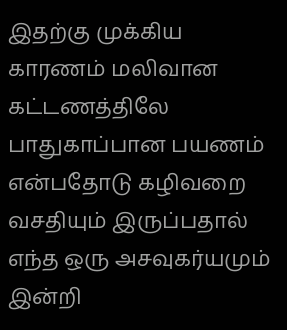இதற்கு முக்கிய காரணம் மலிவான கட்டணத்திலே பாதுகாப்பான பயணம் என்பதோடு கழிவறை வசதியும் இருப்பதால் எந்த ஒரு அசவுகர்யமும் இன்றி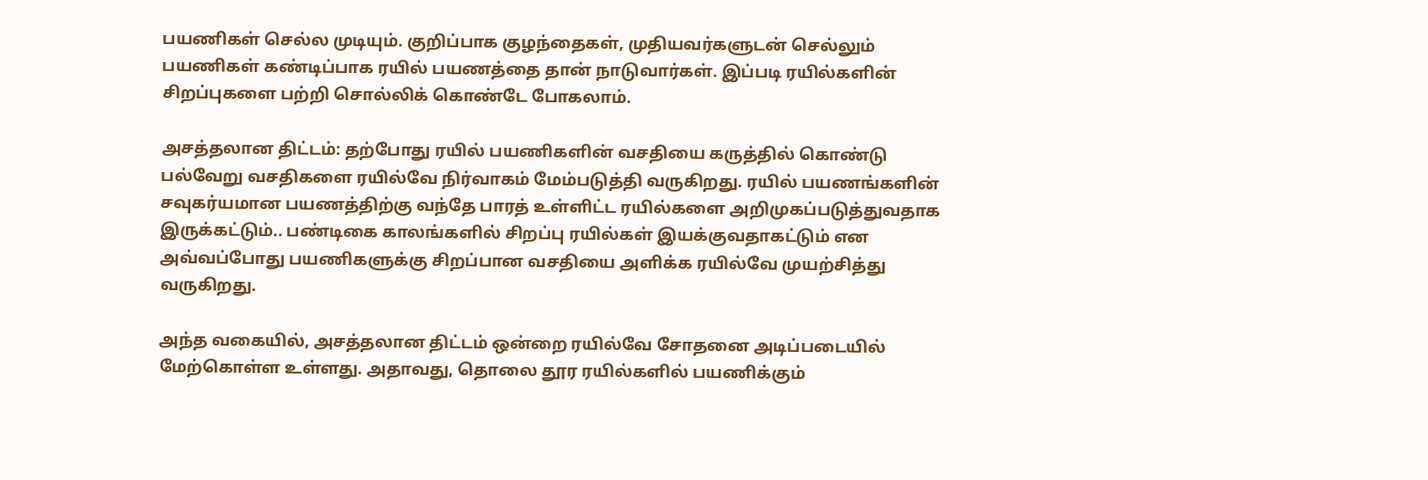பயணிகள் செல்ல முடியும். குறிப்பாக குழந்தைகள், முதியவர்களுடன் செல்லும் பயணிகள் கண்டிப்பாக ரயில் பயணத்தை தான் நாடுவார்கள். இப்படி ரயில்களின் சிறப்புகளை பற்றி சொல்லிக் கொண்டே போகலாம்.

அசத்தலான திட்டம்: தற்போது ரயில் பயணிகளின் வசதியை கருத்தில் கொண்டு பல்வேறு வசதிகளை ரயில்வே நிர்வாகம் மேம்படுத்தி வருகிறது. ரயில் பயணங்களின் சவுகர்யமான பயணத்திற்கு வந்தே பாரத் உள்ளிட்ட ரயில்களை அறிமுகப்படுத்துவதாக இருக்கட்டும்.. பண்டிகை காலங்களில் சிறப்பு ரயில்கள் இயக்குவதாகட்டும் என அவ்வப்போது பயணிகளுக்கு சிறப்பான வசதியை அளிக்க ரயில்வே முயற்சித்து வருகிறது.

அந்த வகையில், அசத்தலான திட்டம் ஒன்றை ரயில்வே சோதனை அடிப்படையில் மேற்கொள்ள உள்ளது. அதாவது, தொலை தூர ரயில்களில் பயணிக்கும்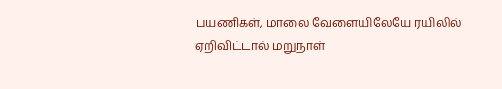பயணிகள், மாலை வேளையிலேயே ரயிலில் ஏறிவிட்டால் மறுநாள்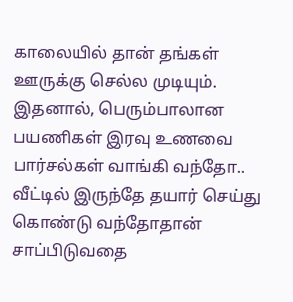காலையில் தான் தங்கள் ஊருக்கு செல்ல முடியும். இதனால், பெரும்பாலான பயணிகள் இரவு உணவை பார்சல்கள் வாங்கி வந்தோ.. வீட்டில் இருந்தே தயார் செய்து கொண்டு வந்தோதான் சாப்பிடுவதை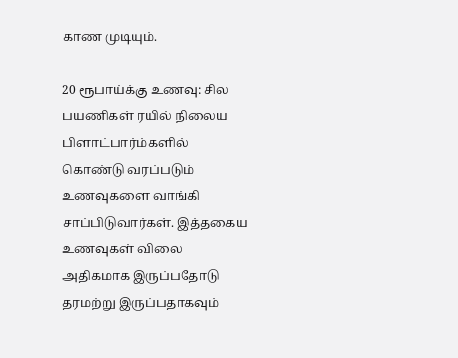காண முடியும்.

20 ரூபாய்க்கு உணவு: சில பயணிகள் ரயில் நிலைய பிளாட்பார்ம்களில் கொண்டு வரப்படும் உணவுகளை வாங்கி சாப்பிடுவார்கள். இத்தகைய உணவுகள் விலை அதிகமாக இருப்பதோடு தரமற்று இருப்பதாகவும்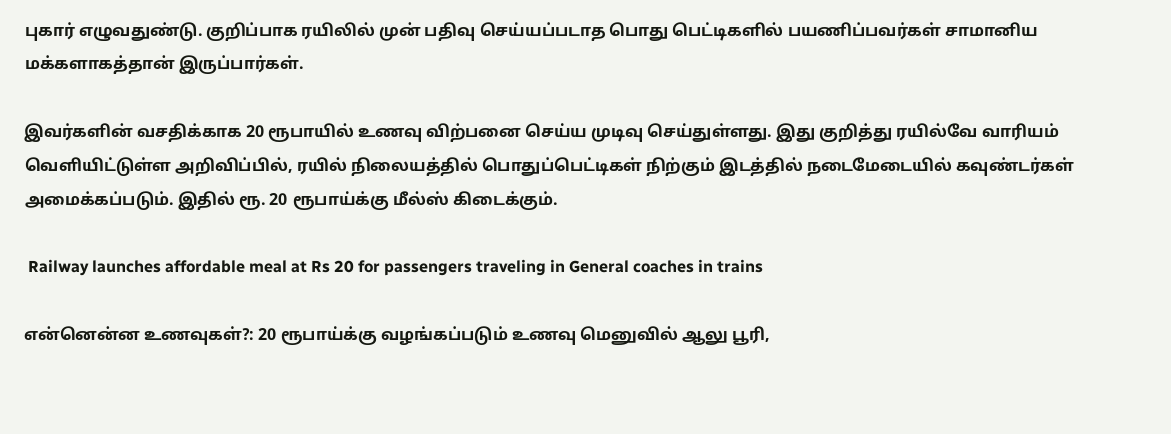புகார் எழுவதுண்டு. குறிப்பாக ரயிலில் முன் பதிவு செய்யப்படாத பொது பெட்டிகளில் பயணிப்பவர்கள் சாமானிய மக்களாகத்தான் இருப்பார்கள்.

இவர்களின் வசதிக்காக 20 ரூபாயில் உணவு விற்பனை செய்ய முடிவு செய்துள்ளது. இது குறித்து ரயில்வே வாரியம் வெளியிட்டுள்ள அறிவிப்பில், ரயில் நிலையத்தில் பொதுப்பெட்டிகள் நிற்கும் இடத்தில் நடைமேடையில் கவுண்டர்கள் அமைக்கப்படும். இதில் ரூ. 20 ரூபாய்க்கு மீல்ஸ் கிடைக்கும்.

 Railway launches affordable meal at Rs 20 for passengers traveling in General coaches in trains

என்னென்ன உணவுகள்?: 20 ரூபாய்க்கு வழங்கப்படும் உணவு மெனுவில் ஆலு பூரி,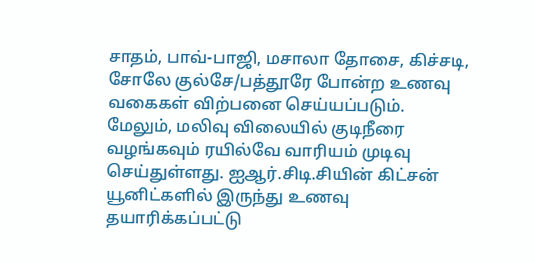சாதம், பாவ்-பாஜி, மசாலா தோசை, கிச்சடி, சோலே குல்சே/பத்தூரே போன்ற உணவு வகைகள் விற்பனை செய்யப்படும். மேலும், மலிவு விலையில் குடிநீரை வழங்கவும் ரயில்வே வாரியம் முடிவு செய்துள்ளது. ஐஆர்.சிடி.சியின் கிட்சன் யூனிட்களில் இருந்து உணவு தயாரிக்கப்பட்டு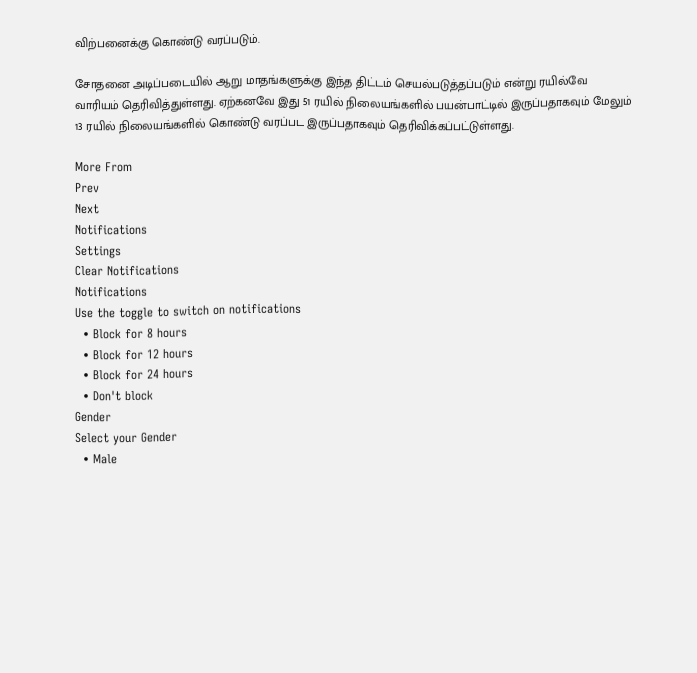விற்பனைக்கு கொண்டு வரப்படும்.

சோதனை அடிப்படையில் ஆறு மாதங்களுக்கு இந்த திட்டம் செயல்படுத்தப்படும் என்று ரயில்வே வாரியம் தெரிவித்துள்ளது. ஏற்கனவே இது 51 ரயில் நிலையங்களில் பயன்பாட்டில் இருப்பதாகவும் மேலும் 13 ரயில் நிலையங்களில் கொண்டு வரப்பட இருப்பதாகவும் தெரிவிக்கப்பட்டுள்ளது.

More From
Prev
Next
Notifications
Settings
Clear Notifications
Notifications
Use the toggle to switch on notifications
  • Block for 8 hours
  • Block for 12 hours
  • Block for 24 hours
  • Don't block
Gender
Select your Gender
  • Male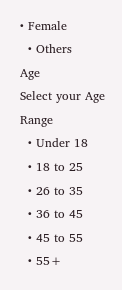• Female
  • Others
Age
Select your Age Range
  • Under 18
  • 18 to 25
  • 26 to 35
  • 36 to 45
  • 45 to 55
  • 55+